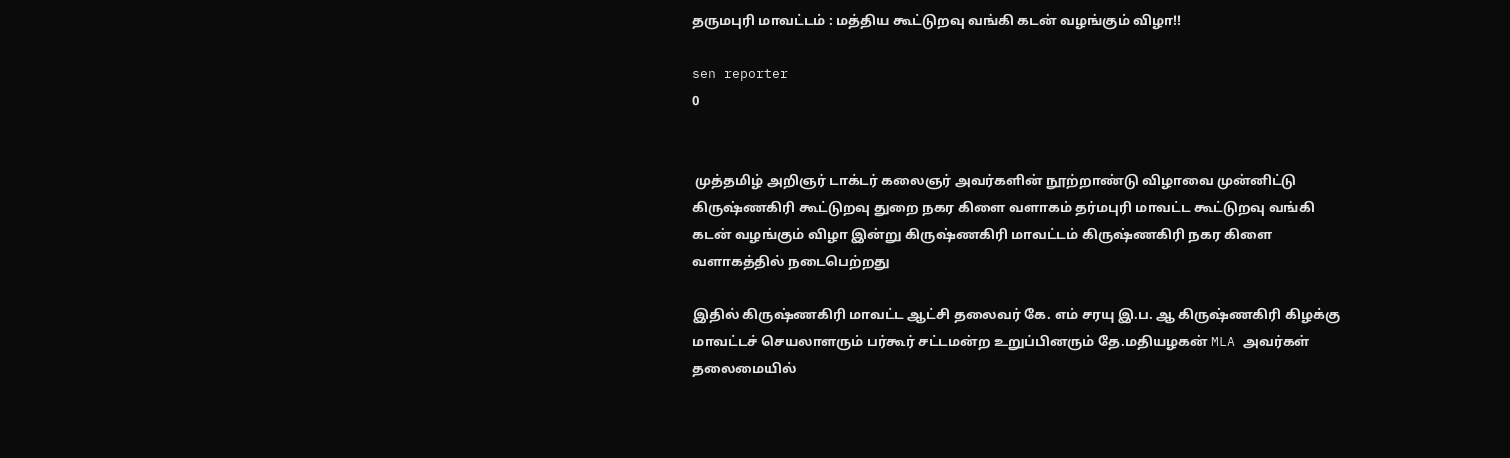தருமபுரி மாவட்டம் : மத்திய கூட்டுறவு வங்கி கடன் வழங்கும் விழா!!

sen reporter
0


 முத்தமிழ் அறிஞர் டாக்டர் கலைஞர் அவர்களின் நூற்றாண்டு விழாவை முன்னிட்டு கிருஷ்ணகிரி கூட்டுறவு துறை நகர கிளை வளாகம் தர்மபுரி மாவட்ட கூட்டுறவு வங்கி கடன் வழங்கும் விழா இன்று கிருஷ்ணகிரி மாவட்டம் கிருஷ்ணகிரி நகர கிளை வளாகத்தில் நடைபெற்றது

இதில் கிருஷ்ணகிரி மாவட்ட ஆட்சி தலைவர் கே. எம் சரயு இ.ப. ஆ கிருஷ்ணகிரி கிழக்கு மாவட்டச் செயலாளரும் பர்கூர் சட்டமன்ற உறுப்பினரும் தே.மதியழகன் MLA அவர்கள் தலைமையில்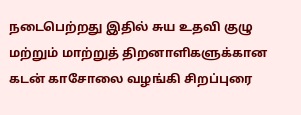நடைபெற்றது இதில் சுய உதவி குழு மற்றும் மாற்றுத் திறனாளிகளுக்கான கடன் காசோலை வழங்கி சிறப்புரை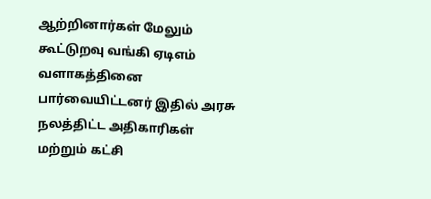ஆற்றினார்கள் மேலும் கூட்டுறவு வங்கி ஏடிஎம் வளாகத்தினை பார்வையிட்டனர் இதில் அரசு நலத்திட்ட அதிகாரிகள் மற்றும் கட்சி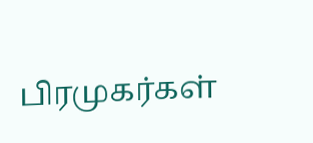பிரமுகர்கள்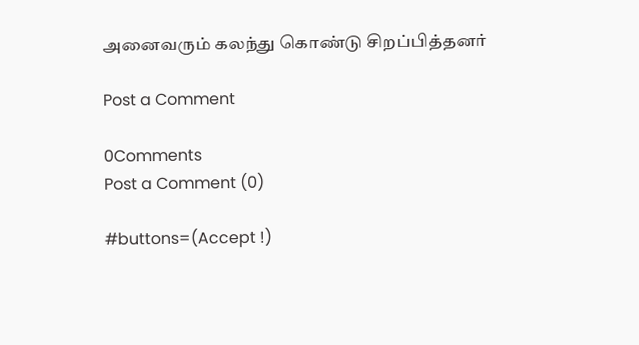அனைவரும் கலந்து கொண்டு சிறப்பித்தனர்

Post a Comment

0Comments
Post a Comment (0)

#buttons=(Accept !)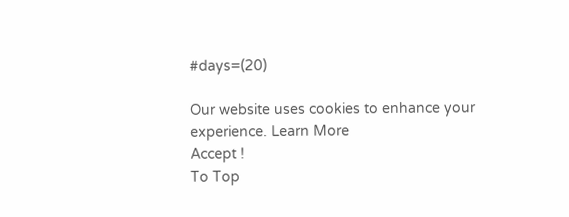#days=(20)

Our website uses cookies to enhance your experience. Learn More
Accept !
To Top